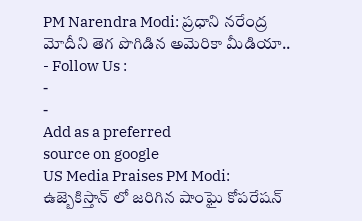PM Narendra Modi: ప్రధాని నరేంద్ర మోదీని తెగ పొగిడిన అమెరికా మీడియా..
- Follow Us :
-
-
Add as a preferred
source on google
US Media Praises PM Modi: ఉజ్బెకిస్తాన్ లో జరిగిన షాంఘై కోపరేషన్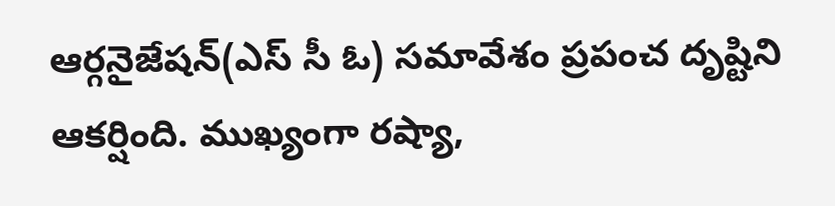ఆర్గనైజేషన్(ఎస్ సీ ఓ) సమావేశం ప్రపంచ దృష్టిని ఆకర్షింది. ముఖ్యంగా రష్యా,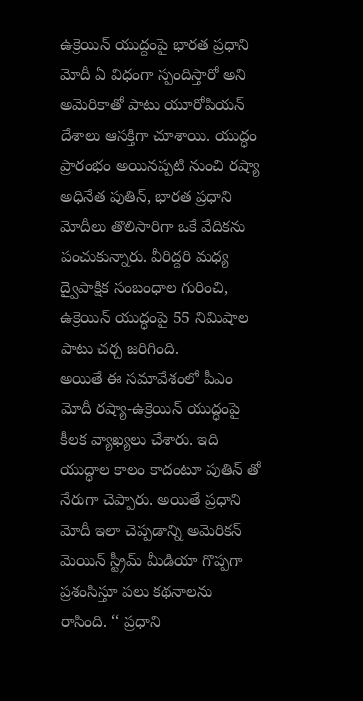ఉక్రెయిన్ యుద్దంపై భారత ప్రధాని మోదీ ఏ విధంగా స్పందిస్తారో అని అమెరికాతో పాటు యూరోపియన్ దేశాలు ఆసక్తిగా చూశాయి. యుద్ధం ప్రారంభం అయినప్పటి నుంచి రష్యా అధినేత పుతిన్, భారత ప్రధాని మోదీలు తొలిసారిగా ఒకే వేదికను పంచుకున్నారు. వీరిద్దరి మధ్య ద్వైపాక్షిక సంబంధాల గురించి, ఉక్రెయిన్ యుద్ధంపై 55 నిమిషాల పాటు చర్చ జరిగింది.
అయితే ఈ సమావేశంలో పీఎం మోదీ రష్యా-ఉక్రెయిన్ యుద్ధంపై కీలక వ్యాఖ్యలు చేశారు. ఇది యుద్ధాల కాలం కాదంటూ పుతిన్ తో నేరుగా చెప్పారు. అయితే ప్రధాని మోదీ ఇలా చెప్పడాన్ని అమెరికన్ మెయిన్ స్ట్రీమ్ మీడియా గొప్పగా ప్రశంసిస్తూ పలు కథనాలను రాసింది. ‘‘ ప్రధాని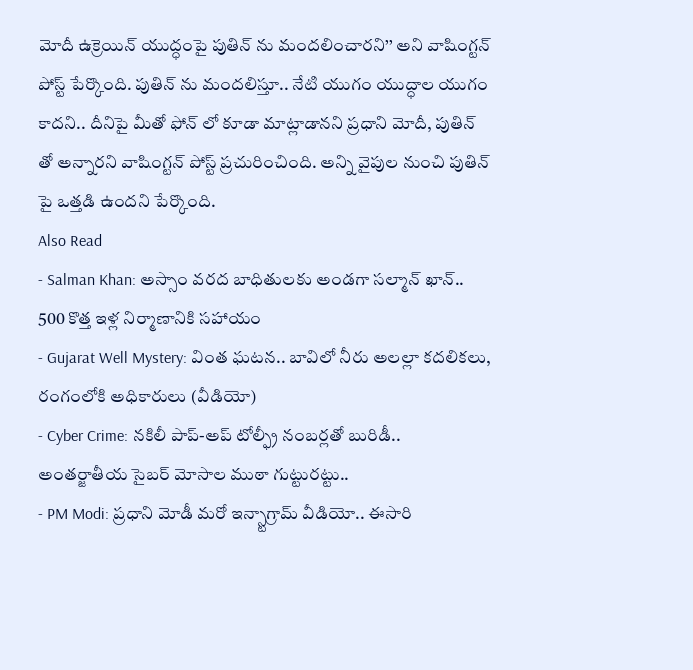మోదీ ఉక్రెయిన్ యుద్ధంపై పుతిన్ ను మందలించారని’’ అని వాషింగ్టన్ పోస్ట్ పేర్కొంది. పుతిన్ ను మందలిస్తూ.. నేటి యుగం యుద్ధాల యుగం కాదని.. దీనిపై మీతో ఫోన్ లో కూడా మాట్లాడానని ప్రధాని మోదీ, పుతిన్ తో అన్నారని వాషింగ్టన్ పోస్ట్ ప్రచురించింది. అన్ని వైపుల నుంచి పుతిన్ పై ఒత్తడి ఉందని పేర్కొంది.
Also Read
- Salman Khan: అస్సాం వరద బాధితులకు అండగా సల్మాన్ ఖాన్.. 500 కొత్త ఇళ్ల నిర్మాణానికి సహాయం
- Gujarat Well Mystery: వింత ఘటన.. బావిలో నీరు అలల్లా కదలికలు, రంగంలోకి అధికారులు (వీడియో)
- Cyber Crime: నకిలీ పాప్-అప్ టోల్ఫ్రీ నంబర్లతో బురిడీ.. అంతర్జాతీయ సైబర్ మోసాల ముఠా గుట్టురట్టు..
- PM Modi: ప్రధాని మోడీ మరో ఇన్స్టాగ్రామ్ వీడియో.. ఈసారి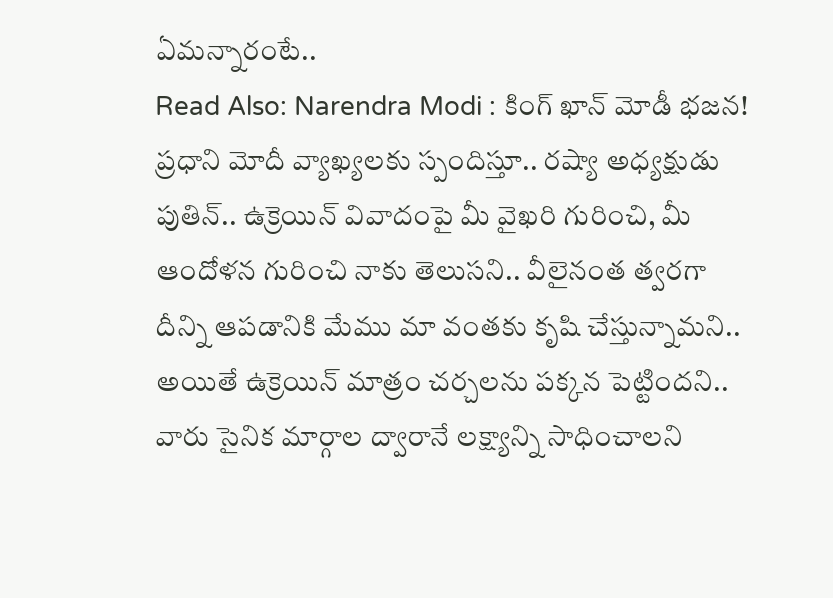ఏమన్నారంటే..
Read Also: Narendra Modi : కింగ్ ఖాన్ మోడీ భజన!
ప్రధాని మోదీ వ్యాఖ్యలకు స్పందిస్తూ.. రష్యా అధ్యక్షుడు పుతిన్.. ఉక్రెయిన్ వివాదంపై మీ వైఖరి గురించి, మీ ఆందోళన గురించి నాకు తెలుసని.. వీలైనంత త్వరగా దీన్ని ఆపడానికి మేము మా వంతకు కృషి చేస్తున్నామని.. అయితే ఉక్రెయిన్ మాత్రం చర్చలను పక్కన పెట్టిందని.. వారు సైనిక మార్గాల ద్వారానే లక్ష్యాన్ని సాధించాలని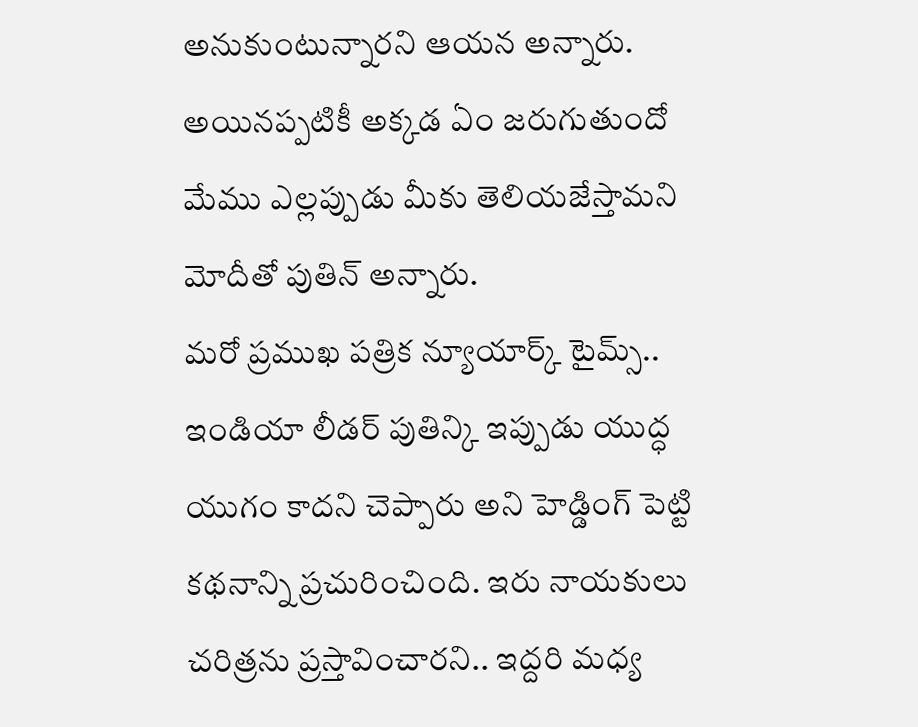అనుకుంటున్నారని ఆయన అన్నారు. అయినప్పటికీ అక్కడ ఏం జరుగుతుందో మేము ఎల్లప్పుడు మీకు తెలియజేస్తామని మోదీతో పుతిన్ అన్నారు.
మరో ప్రముఖ పత్రిక న్యూయార్క్ టైమ్స్.. ఇండియా లీడర్ పుతిన్కి ఇప్పుడు యుద్ధ యుగం కాదని చెప్పారు అని హెడ్డింగ్ పెట్టి కథనాన్ని ప్రచురించింది. ఇరు నాయకులు చరిత్రను ప్రస్తావించారని.. ఇద్దరి మధ్య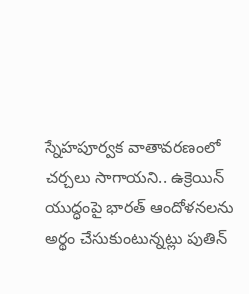స్నేహపూర్వక వాతావరణంలో చర్చలు సాగాయని.. ఉక్రెయిన్ యుద్ధంపై భారత్ ఆందోళనలను అర్థం చేసుకుంటున్నట్లు పుతిన్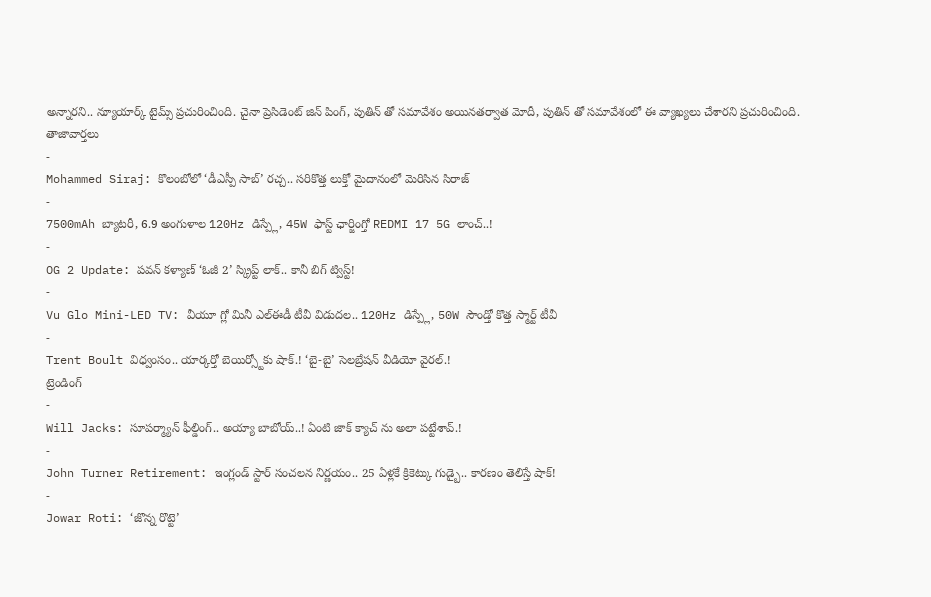అన్నారని.. న్యూయార్క్ టైమ్స్ ప్రచురించింది. చైనా ప్రెసిడెంట్ జిన్ పింగ్, పుతిన్ తో సమావేశం అయినతర్వాత మోదీ, పుతిన్ తో సమావేశంలో ఈ వ్యాఖ్యలు చేశారని ప్రచురించింది.
తాజావార్తలు
-
Mohammed Siraj: కొలంబోలో ‘డీఎస్పీ సాబ్’ రచ్చ.. సరికొత్త లుక్తో మైదానంలో మెరిసిన సిరాజ్
-
7500mAh బ్యాటరీ, 6.9 అంగుళాల 120Hz డిస్ప్లే, 45W ఫాస్ట్ ఛార్జింగ్తో REDMI 17 5G లాంచ్..!
-
OG 2 Update: పవన్ కళ్యాణ్ ‘ఓజీ 2’ స్క్రిప్ట్ లాక్.. కానీ బిగ్ ట్విస్ట్!
-
Vu Glo Mini-LED TV: వీయూ గ్లో మినీ ఎల్ఈడీ టీవీ విడుదల.. 120Hz డిస్ప్లే, 50W సౌండ్తో కొత్త స్మార్ట్ టీవీ
-
Trent Boult విధ్వంసం.. యార్కర్తో బెయిర్స్టోకు షాక్.! ‘బై-బై’ సెలబ్రేషన్ వీడియో వైరల్.!
ట్రెండింగ్
-
Will Jacks: సూపర్మ్యాన్ ఫీల్డింగ్.. అయ్యా బాబోయ్..! ఏంటి జాక్ క్యాచ్ ను అలా పట్టేశావ్.!
-
John Turner Retirement: ఇంగ్లండ్ స్టార్ సంచలన నిర్ణయం.. 25 ఏళ్లకే క్రికెట్కు గుడ్బై.. కారణం తెలిస్తే షాక్!
-
Jowar Roti: ‘జొన్న రొట్టె’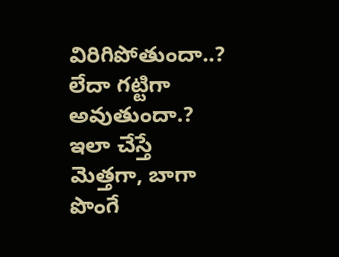విరిగిపోతుందా..? లేదా గట్టిగా అవుతుందా.? ఇలా చేస్తే మెత్తగా, బాగా పొంగే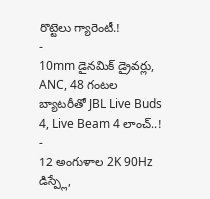రొట్టెలు గ్యారెంటీ.!
-
10mm డైనమిక్ డ్రైవర్లు, ANC, 48 గంటల బ్యాటరీతో JBL Live Buds 4, Live Beam 4 లాంచ్..!
-
12 అంగుళాల 2K 90Hz డిస్ప్లే,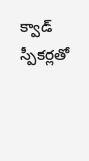క్వాడ్ స్పీకర్లతో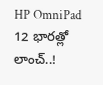HP OmniPad 12 భారత్లో లాంచ్..!